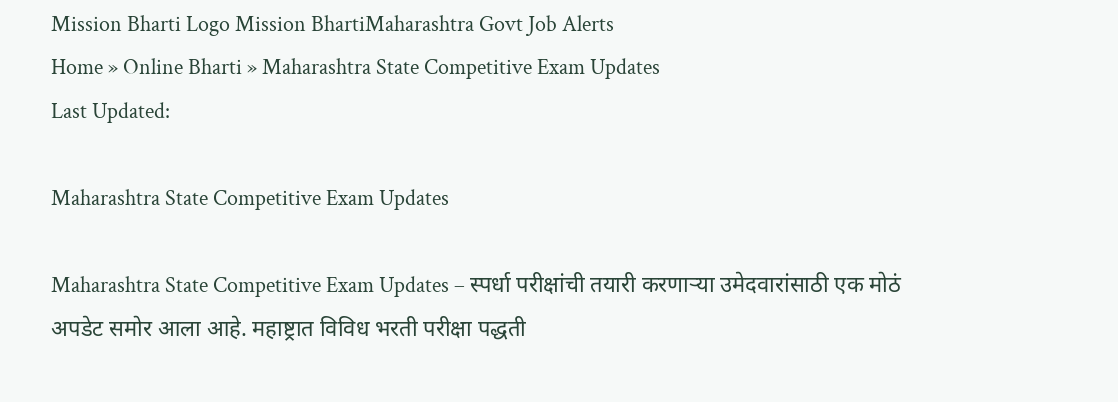Mission Bharti Logo Mission BhartiMaharashtra Govt Job Alerts
Home » Online Bharti » Maharashtra State Competitive Exam Updates
Last Updated:

Maharashtra State Competitive Exam Updates

Maharashtra State Competitive Exam Updates – स्पर्धा परीक्षांची तयारी करणाऱ्या उमेदवारांसाठी एक मोठं अपडेट समोर आला आहे. महाष्ट्रात विविध भरती परीक्षा पद्धती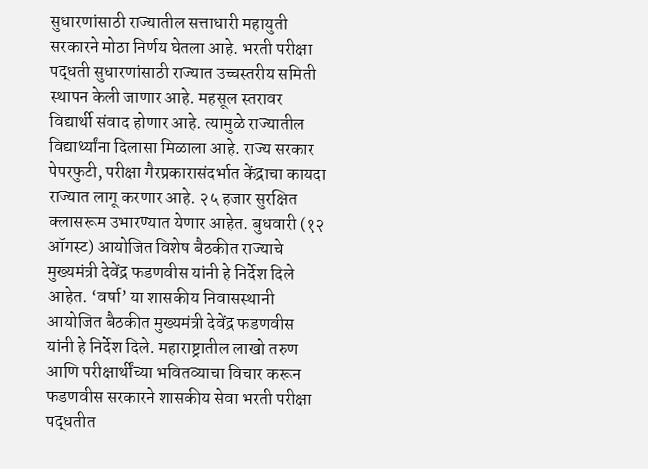सुधारणांसाठी राज्यातील सत्ताधारी महायुती सरकारने मोठा निर्णय घेतला आहे. भरती परीक्षा पद्धती सुधारणांसाठी राज्यात उच्चस्तरीय समिती स्थापन केली जाणार आहे. महसूल स्तरावर विद्यार्थी संवाद होणार आहे. त्यामुळे राज्यातील विद्यार्थ्यांना दिलासा मिळाला आहे. राज्य सरकार पेपरफुटी, परीक्षा गैरप्रकारासंदर्भात केंद्राचा कायदा राज्यात लागू करणार आहे. २५ हजार सुरक्षित क्लासरूम उभारण्यात येणार आहेत. बुधवारी (१२ ऑगस्ट) आयोजित विशेष बैठकीत राज्याचे मुख्यमंत्री देवेंद्र फडणवीस यांनी हे निर्देश दिले आहेत. ‘वर्षा’ या शासकीय निवासस्थानी आयोजित बैठकीत मुख्यमंत्री देवेंद्र फडणवीस यांनी हे निर्देश दिले. महाराष्ट्रातील लाखो तरुण आणि परीक्षार्थींच्या भवितव्याचा विचार करून फडणवीस सरकारने शासकीय सेवा भरती परीक्षा पद्धतीत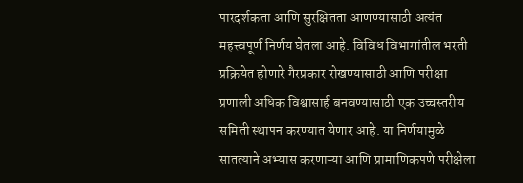पारदर्शकता आणि सुरक्षितता आणण्यासाठी अत्यंत महत्त्वपूर्ण निर्णय घेतला आहे. विविध विभागांतील भरती प्रक्रियेत होणारे गैरप्रकार रोखण्यासाठी आणि परीक्षा प्रणाली अधिक विश्वासार्ह बनवण्यासाठी एक उच्चस्तरीय समिती स्थापन करण्यात येणार आहे. या निर्णयामुळे सातत्याने अभ्यास करणाऱ्या आणि प्रामाणिकपणे परीक्षेला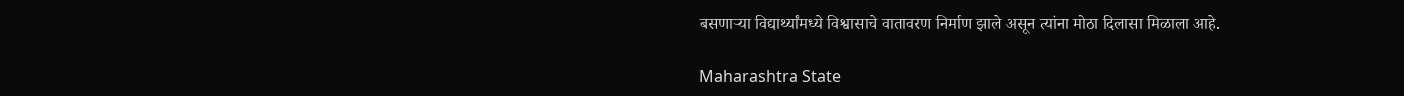बसणाऱ्या विद्यार्थ्यांमध्ये विश्वासाचे वातावरण निर्माण झाले असून त्यांना मोठा दिलासा मिळाला आहे.

Maharashtra State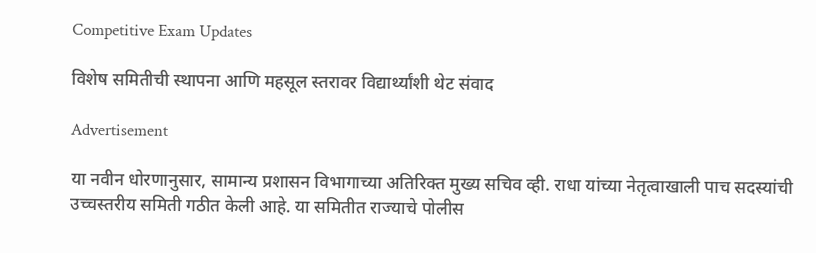Competitive Exam Updates

विशेष समितीची स्थापना आणि महसूल स्तरावर विद्यार्थ्यांशी थेट संवाद

Advertisement

या नवीन धोरणानुसार, सामान्य प्रशासन विभागाच्या अतिरिक्त मुख्य सचिव व्ही. राधा यांच्या नेतृत्वाखाली पाच सदस्यांची उच्चस्तरीय समिती गठीत केली आहे. या समितीत राज्याचे पोलीस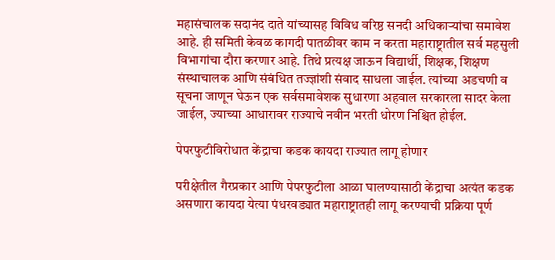महासंचालक सदानंद दाते यांच्यासह विविध वरिष्ठ सनदी अधिकाऱ्यांचा समावेश आहे. ही समिती केवळ कागदी पातळीवर काम न करता महाराष्ट्रातील सर्व महसुली विभागांचा दौरा करणार आहे. तिथे प्रत्यक्ष जाऊन विद्यार्थी, शिक्षक, शिक्षण संस्थाचालक आणि संबंधित तज्ज्ञांशी संवाद साधला जाईल. त्यांच्या अडचणी व सूचना जाणून घेऊन एक सर्वसमावेशक सुधारणा अहवाल सरकारला सादर केला जाईल, ज्याच्या आधारावर राज्याचे नवीन भरती धोरण निश्चित होईल.

पेपरफुटीविरोधात केंद्राचा कडक कायदा राज्यात लागू होणार

परीक्षेतील गैरप्रकार आणि पेपरफुटीला आळा घालण्यासाठी केंद्राचा अत्यंत कडक असणारा कायदा येत्या पंधरवड्यात महाराष्ट्रातही लागू करण्याची प्रक्रिया पूर्ण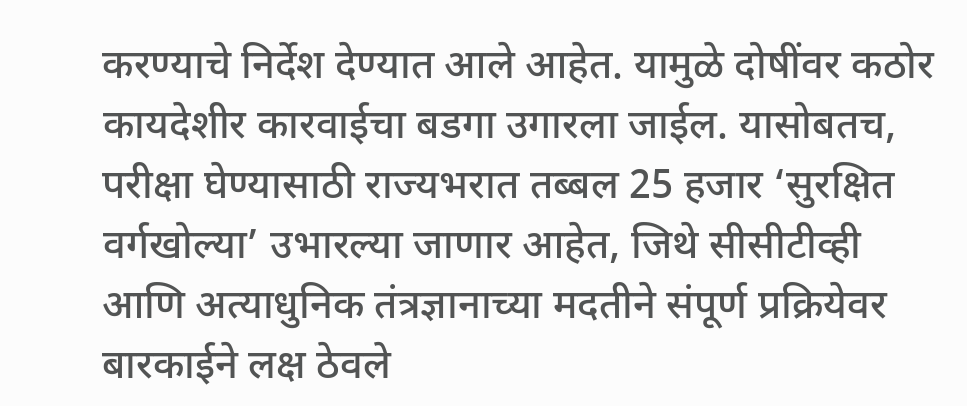करण्याचे निर्देश देण्यात आले आहेत. यामुळे दोषींवर कठोर कायदेशीर कारवाईचा बडगा उगारला जाईल. यासोबतच, परीक्षा घेण्यासाठी राज्यभरात तब्बल 25 हजार ‘सुरक्षित वर्गखोल्या’ उभारल्या जाणार आहेत, जिथे सीसीटीव्ही आणि अत्याधुनिक तंत्रज्ञानाच्या मदतीने संपूर्ण प्रक्रियेवर बारकाईने लक्ष ठेवले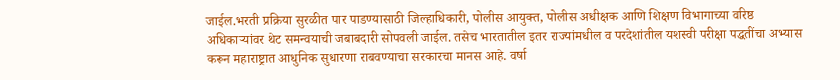जाईल.भरती प्रक्रिया सुरळीत पार पाडण्यासाठी जिल्हाधिकारी, पोलीस आयुक्त, पोलीस अधीक्षक आणि शिक्षण विभागाच्या वरिष्ठ अधिकाऱ्यांवर थेट समन्वयाची जबाबदारी सोपवली जाईल. तसेच भारतातील इतर राज्यांमधील व परदेशांतील यशस्वी परीक्षा पद्धतींचा अभ्यास करून महाराष्ट्रात आधुनिक सुधारणा राबवण्याचा सरकारचा मानस आहे. वर्षा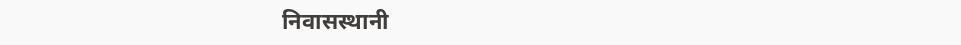निवासस्थानी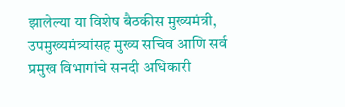झालेल्या या विशेष बैठकीस मुख्यमंत्री, उपमुख्यमंत्र्यांसह मुख्य सचिव आणि सर्व प्रमुख विभागांचे सनदी अधिकारी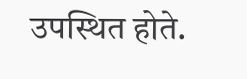उपस्थित होते.